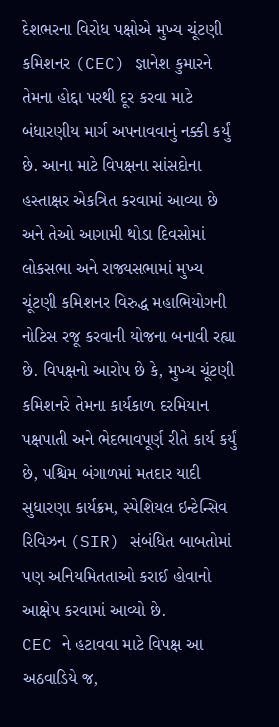દેશભરના વિરોધ પક્ષોએ મુખ્ય ચૂંટણી કમિશનર (CEC) જ્ઞાનેશ કુમારને તેમના હોદ્દા પરથી દૂર કરવા માટે બંધારણીય માર્ગ અપનાવવાનું નક્કી કર્યું છે. આના માટે વિપક્ષના સાંસદોના હસ્તાક્ષર એકત્રિત કરવામાં આવ્યા છે અને તેઓ આગામી થોડા દિવસોમાં લોકસભા અને રાજ્યસભામાં મુખ્ય ચૂંટણી કમિશનર વિરુદ્ધ મહાભિયોગની નોટિસ રજૂ કરવાની યોજના બનાવી રહ્યા છે. વિપક્ષનો આરોપ છે કે, મુખ્ય ચૂંટણી કમિશનરે તેમના કાર્યકાળ દરમિયાન પક્ષપાતી અને ભેદભાવપૂર્ણ રીતે કાર્ય કર્યું છે, પશ્ચિમ બંગાળમાં મતદાર યાદી સુધારણા કાર્યક્રમ, સ્પેશિયલ ઇન્ટેન્સિવ રિવિઝન (SIR) સંબંધિત બાબતોમાં પણ અનિયમિતતાઓ કરાઈ હોવાનો આક્ષેપ કરવામાં આવ્યો છે.
CEC ને હટાવવા માટે વિપક્ષ આ અઠવાડિયે જ,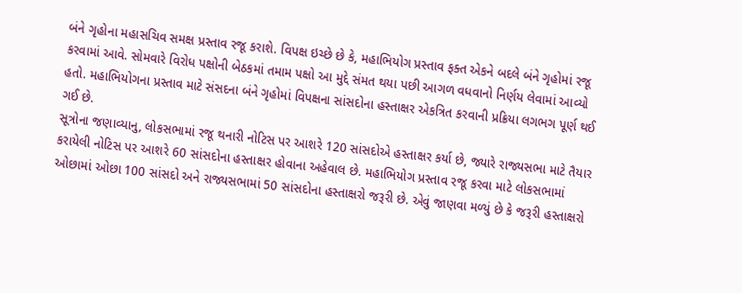બંને ગૃહોના મહાસચિવ સમક્ષ પ્રસ્તાવ રજૂ કરાશે. વિપક્ષ ઇચ્છે છે કે, મહાભિયોગ પ્રસ્તાવ ફક્ત એકને બદલે બંને ગૃહોમાં રજૂ કરવામાં આવે. સોમવારે વિરોધ પક્ષોની બેઠકમાં તમામ પક્ષો આ મુદ્દે સંમત થયા પછી આગળ વધવાનો નિર્ણય લેવામાં આવ્યો હતો. મહાભિયોગના પ્રસ્તાવ માટે સંસદના બંને ગૃહોમાં વિપક્ષના સાંસદોના હસ્તાક્ષર એકત્રિત કરવાની પ્રક્રિયા લગભગ પૂર્ણ થઈ ગઈ છે.
સૂત્રોના જણાવ્યાનુ, લોકસભામાં રજૂ થનારી નોટિસ પર આશરે 120 સાંસદોએ હસ્તાક્ષર કર્યા છે, જ્યારે રાજ્યસભા માટે તૈયાર કરાયેલી નોટિસ પર આશરે 60 સાંસદોના હસ્તાક્ષર હોવાના અહેવાલ છે. મહાભિયોગ પ્રસ્તાવ રજૂ કરવા માટે લોકસભામાં ઓછામાં ઓછા 100 સાંસદો અને રાજ્યસભામાં 50 સાંસદોના હસ્તાક્ષરો જરૂરી છે. એવું જાણવા મળ્યું છે કે જરૂરી હસ્તાક્ષરો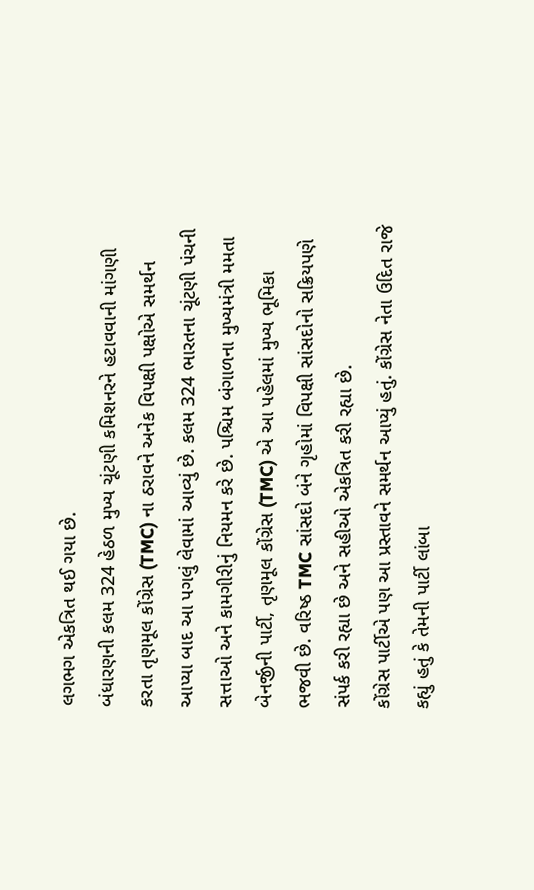લગભગ એકત્રિત થઈ ગયા છે.
બંધારણની કલમ 324 હેઠળ મુખ્ય ચૂંટણી કમિશનરને હટાવવાની માંગણી કરતા તૃણમૂલ કોંગ્રેસ (TMC) ના ઠરાવને અનેક વિપક્ષી પક્ષોએ સમર્થન આપ્યા બાદ આ પગલું લેવામાં આવ્યું છે. કલમ 324 ભારતના ચૂંટણી પંચની સત્તાઓ અને કામગીરીનું નિયમન કરે છે. પશ્ચિમ બંગાળના મુખ્યમંત્રી મમતા બેનર્જીની પાર્ટી, તૃણમૂલ કોંગ્રેસ (TMC) એ આ પહેલમાં મુખ્ય ભૂમિકા ભજવી છે. વરિષ્ઠ TMC સાંસદો બંને ગૃહોમાં વિપક્ષી સાંસદોનો સક્રિયપણે સંપર્ક કરી રહ્યા છે અને સહીઓ એકત્રિત કરી રહ્યા છે.
કોંગ્રેસ પાર્ટીએ પણ આ પ્રસ્તાવને સમર્થન આપ્યું હતું. કોંગ્રેસ નેતા ઉદિત રાજે કહ્યું હતું કે તેમની પાર્ટી લાંબા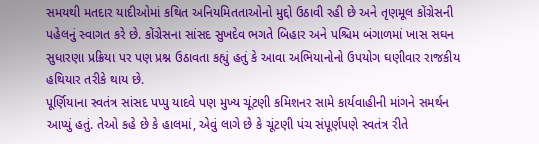સમયથી મતદાર યાદીઓમાં કથિત અનિયમિતતાઓનો મુદ્દો ઉઠાવી રહી છે અને તૃણમૂલ કોંગ્રેસની પહેલનું સ્વાગત કરે છે. કોંગ્રેસના સાંસદ સુખદેવ ભગતે બિહાર અને પશ્ચિમ બંગાળમાં ખાસ સઘન સુધારણા પ્રક્રિયા પર પણ પ્રશ્ન ઉઠાવતા કહ્યું હતું કે આવા અભિયાનોનો ઉપયોગ ઘણીવાર રાજકીય હથિયાર તરીકે થાય છે.
પૂર્ણિયાના સ્વતંત્ર સાંસદ પપ્પુ યાદવે પણ મુખ્ય ચૂંટણી કમિશનર સામે કાર્યવાહીની માંગને સમર્થન આપ્યું હતું. તેઓ કહે છે કે હાલમાં, એવું લાગે છે કે ચૂંટણી પંચ સંપૂર્ણપણે સ્વતંત્ર રીતે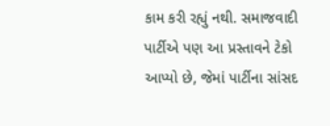કામ કરી રહ્યું નથી. સમાજવાદી પાર્ટીએ પણ આ પ્રસ્તાવને ટેકો આપ્યો છે, જેમાં પાર્ટીના સાંસદ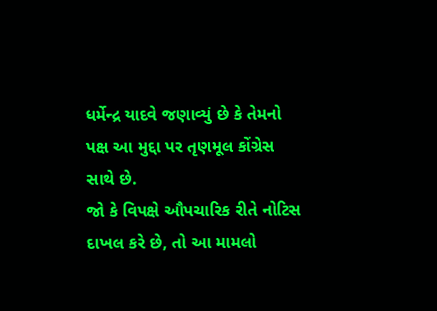ધર્મેન્દ્ર યાદવે જણાવ્યું છે કે તેમનો પક્ષ આ મુદ્દા પર તૃણમૂલ કોંગ્રેસ સાથે છે.
જો કે વિપક્ષે ઔપચારિક રીતે નોટિસ દાખલ કરે છે, તો આ મામલો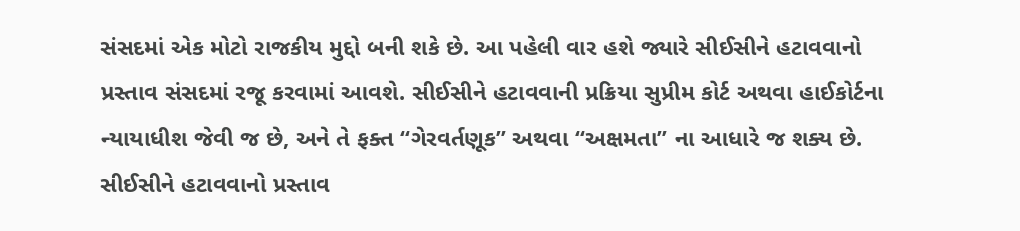સંસદમાં એક મોટો રાજકીય મુદ્દો બની શકે છે. આ પહેલી વાર હશે જ્યારે સીઈસીને હટાવવાનો પ્રસ્તાવ સંસદમાં રજૂ કરવામાં આવશે. સીઈસીને હટાવવાની પ્રક્રિયા સુપ્રીમ કોર્ટ અથવા હાઈકોર્ટના ન્યાયાધીશ જેવી જ છે, અને તે ફક્ત “ગેરવર્તણૂક” અથવા “અક્ષમતા” ના આધારે જ શક્ય છે. સીઈસીને હટાવવાનો પ્રસ્તાવ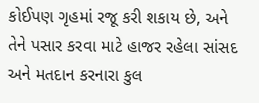કોઈપણ ગૃહમાં રજૂ કરી શકાય છે, અને તેને પસાર કરવા માટે હાજર રહેલા સાંસદ અને મતદાન કરનારા કુલ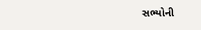સભ્યોની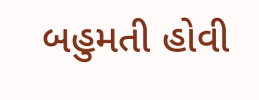બહુમતી હોવી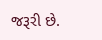જરૂરી છે.